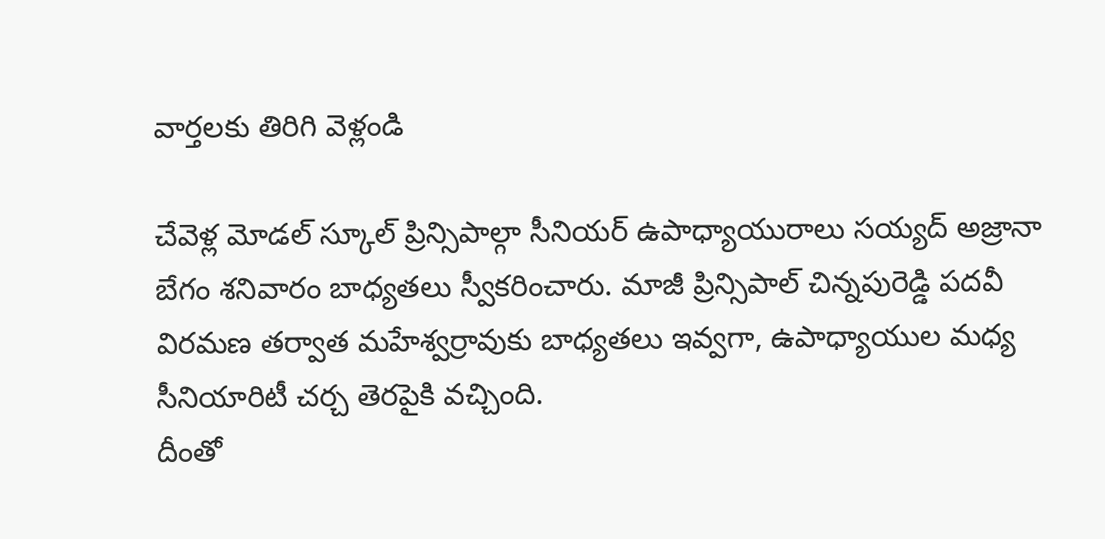వార్తలకు తిరిగి వెళ్లండి

చేవెళ్ల మోడల్ స్కూల్ ప్రిన్సిపాల్గా సీనియర్ ఉపాధ్యాయురాలు సయ్యద్ అజ్రానా బేగం శనివారం బాధ్యతలు స్వీకరించారు. మాజీ ప్రిన్సిపాల్ చిన్నపురెడ్డి పదవీ విరమణ తర్వాత మహేశ్వర్రావుకు బాధ్యతలు ఇవ్వగా, ఉపాధ్యాయుల మధ్య సీనియారిటీ చర్చ తెరపైకి వచ్చింది.
దీంతో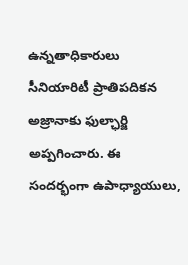ఉన్నతాధికారులు సీనియారిటీ ప్రాతిపదికన అజ్రానాకు ఫుల్ఛార్జి అప్పగించారు. ఈ సందర్భంగా ఉపాధ్యాయులు,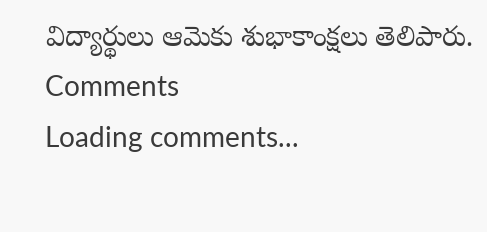విద్యార్థులు ఆమెకు శుభాకాంక్షలు తెలిపారు.
Comments
Loading comments...